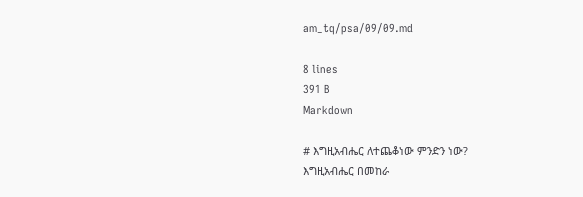am_tq/psa/09/09.md

8 lines
391 B
Markdown

# እግዚአብሔር ለተጨቆነው ምንድን ነው?
እግዚአብሔር በመከራ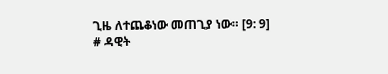ጊዜ ለተጨቆነው መጠጊያ ነው። [9: 9]
# ዳዊት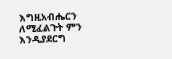እግዚአብሔርን ለሚፈልጉት ምን እንዲያደርግ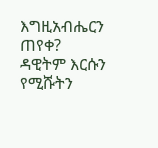እግዚአብሔርን ጠየቀ?
ዳዊትም እርሱን የሚሹትን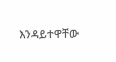እንዳይተዋቸው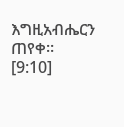እግዚአብሔርን ጠየቀ። [9:10]